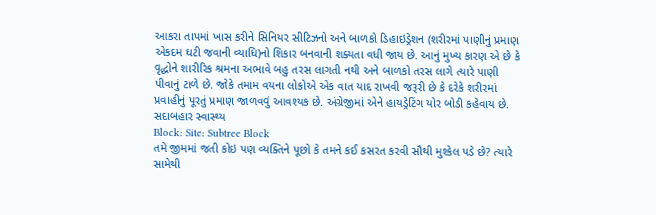આકરા તાપમાં ખાસ કરીને સિનિયર સીટિઝનો અને બાળકો ડિહાઇડ્રેશન (શરીરમાં પાણીનું પ્રમાણ એકદમ ઘટી જવાની વ્યાધિ)નો શિકાર બનવાની શક્યતા વધી જાય છે. આનું મુખ્ય કારણ એ છે કે વૃદ્ધોને શારીરિક શ્રમના અભાવે બહુ તરસ લાગતી નથી અને બાળકો તરસ લાગે ત્યારે પાણી પીવાનું ટાળે છે. જોકે તમામ વયના લોકોએ એક વાત યાદ રાખવી જરૂરી છે કે દરેકે શરીરમાં પ્રવાહીનું પૂરતું પ્રમાણ જાળવવું આવશ્યક છે. અંગ્રેજીમાં એને હાયડ્રેટિંગ યોર બોડી કહેવાય છે.
સદાબહાર સ્વાસ્થ્ય
Block: Site: Subtree Block
તમે જીમમાં જતી કોઇ પણ વ્યક્તિને પૂછો કે તમને કઈ કસરત કરવી સૌથી મુશ્કેલ પડે છે? ત્યારે સામેથી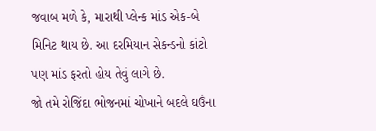જવાબ મળે કે, મારાથી પ્લેન્ક માંડ એક-બે મિનિટ થાય છે. આ દરમિયાન સેકન્ડનો કાંટો પણ માંડ ફરતો હોય તેવું લાગે છે.
જો તમે રોજિંદા ભોજનમાં ચોખાને બદલે ઘઉંના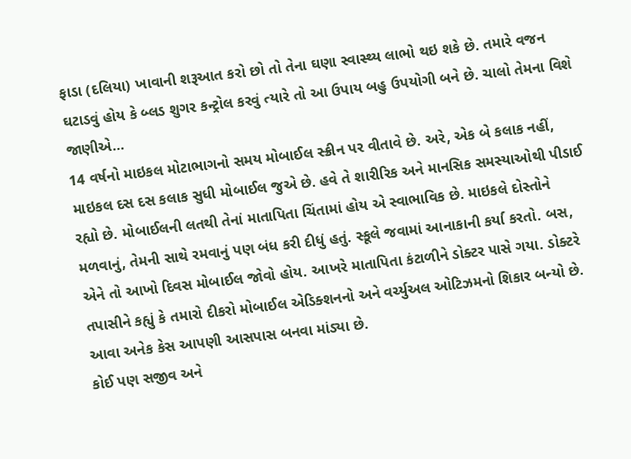ફાડા (દલિયા) ખાવાની શરૂઆત કરો છો તો તેના ઘણા સ્વાસ્થ્ય લાભો થઇ શકે છે. તમારે વજન ઘટાડવું હોય કે બ્લડ શુગર કન્ટ્રોલ કરવું ત્યારે તો આ ઉપાય બહુ ઉપયોગી બને છે. ચાલો તેમના વિશે જાણીએ...
14 વર્ષનો માઇકલ મોટાભાગનો સમય મોબાઈલ સ્ક્રીન પર વીતાવે છે. અરે, એક બે કલાક નહીં, માઇકલ દસ દસ કલાક સુધી મોબાઈલ જુએ છે. હવે તે શારીરિક અને માનસિક સમસ્યાઓથી પીડાઈ રહ્યો છે. મોબાઈલની લતથી તેનાં માતાપિતા ચિંતામાં હોય એ સ્વાભાવિક છે. માઇકલે દોસ્તોને મળવાનું, તેમની સાથે રમવાનું પણ બંધ કરી દીધું હતું. સ્કૂલે જવામાં આનાકાની કર્યા કરતો. બસ, એને તો આખો દિવસ મોબાઈલ જોવો હોય. આખરે માતાપિતા કંટાળીને ડોક્ટર પાસે ગયા. ડોક્ટરે તપાસીને કહ્યું કે તમારો દીકરો મોબાઈલ એડિક્શનનો અને વર્ચ્યુઅલ ઓટિઝમનો શિકાર બન્યો છે. આવા અનેક કેસ આપણી આસપાસ બનવા માંડ્યા છે.
કોઈ પણ સજીવ અને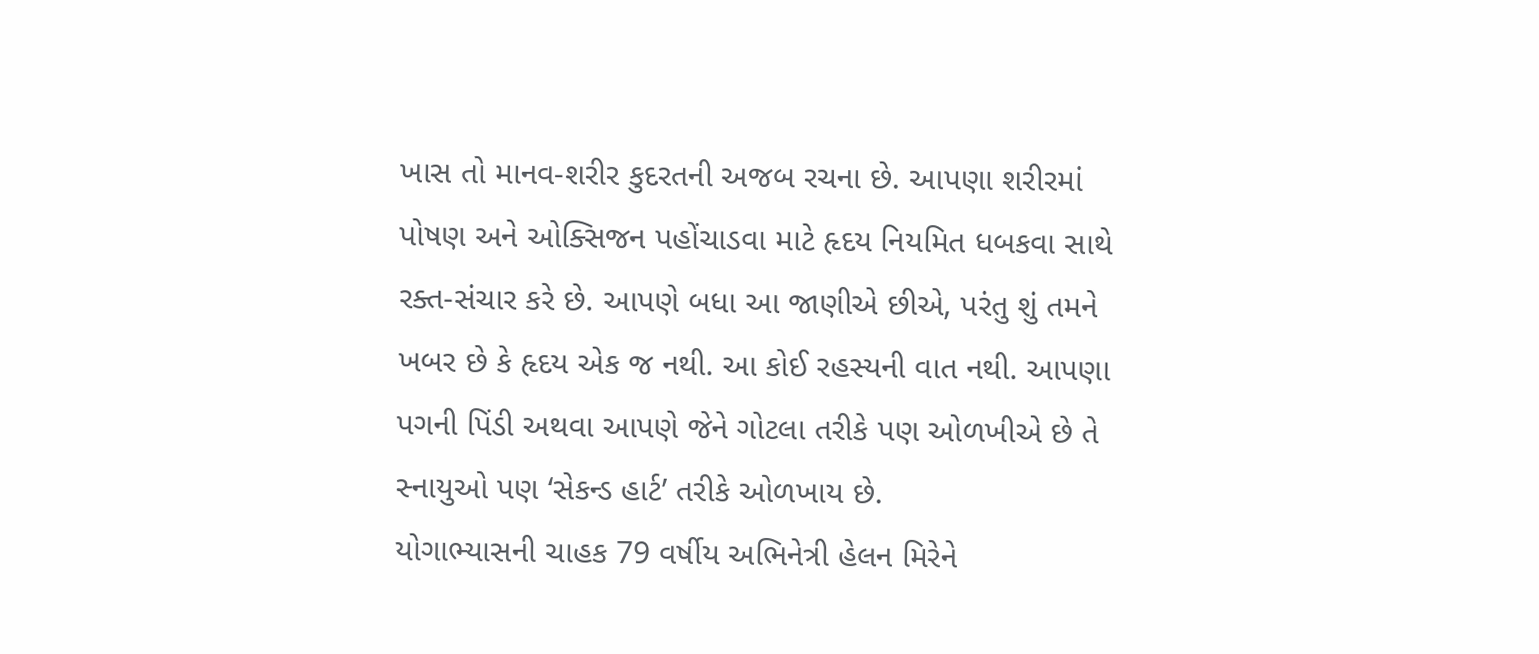ખાસ તો માનવ-શરીર કુદરતની અજબ રચના છે. આપણા શરીરમાં પોષણ અને ઓક્સિજન પહોંચાડવા માટે હૃદય નિયમિત ધબકવા સાથે રક્ત-સંચાર કરે છે. આપણે બધા આ જાણીએ છીએ, પરંતુ શું તમને ખબર છે કે હૃદય એક જ નથી. આ કોઈ રહસ્યની વાત નથી. આપણા પગની પિંડી અથવા આપણે જેને ગોટલા તરીકે પણ ઓળખીએ છે તે સ્નાયુઓ પણ ‘સેકન્ડ હાર્ટ’ તરીકે ઓળખાય છે.
યોગાભ્યાસની ચાહક 79 વર્ષીય અભિનેત્રી હેલન મિરેને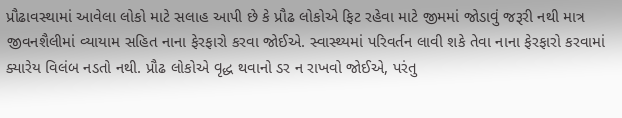પ્રૌઢાવસ્થામાં આવેલા લોકો માટે સલાહ આપી છે કે પ્રૌઢ લોકોએ ફિટ રહેવા માટે જીમમાં જોડાવું જરૂરી નથી માત્ર જીવનશૈલીમાં વ્યાયામ સહિત નાના ફેરફારો કરવા જોઈએ. સ્વાસ્થ્યમાં પરિવર્તન લાવી શકે તેવા નાના ફેરફારો કરવામાં ક્યારેય વિલંબ નડતો નથી. પ્રૌઢ લોકોએ વૃદ્ધ થવાનો ડર ન રાખવો જોઈએ, પરંતુ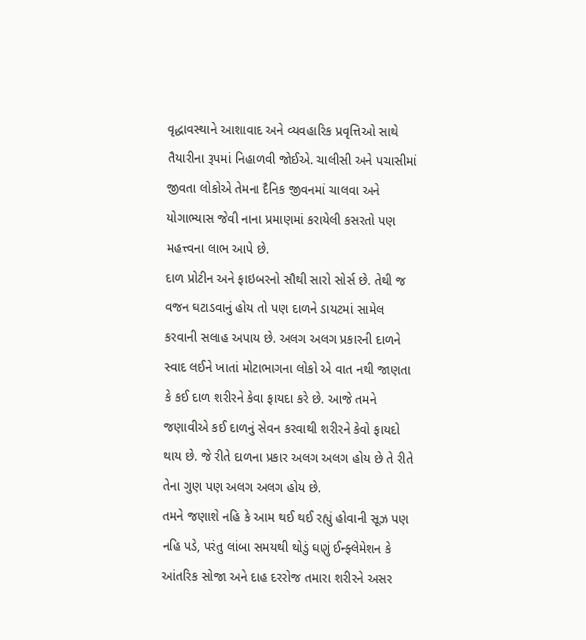વૃદ્ધાવસ્થાને આશાવાદ અને વ્યવહારિક પ્રવૃત્તિઓ સાથે તૈયારીના રૂપમાં નિહાળવી જોઈએ. ચાલીસી અને પચાસીમાં જીવતા લોકોએ તેમના દૈનિક જીવનમાં ચાલવા અને યોગાભ્યાસ જેવી નાના પ્રમાણમાં કરાયેલી કસરતો પણ મહત્ત્વના લાભ આપે છે.
દાળ પ્રોટીન અને ફાઇબરનો સૌથી સારો સોર્સ છે. તેથી જ વજન ઘટાડવાનું હોય તો પણ દાળને ડાયટમાં સામેલ કરવાની સલાહ અપાય છે. અલગ અલગ પ્રકારની દાળને સ્વાદ લઈને ખાતાં મોટાભાગના લોકો એ વાત નથી જાણતા કે કઈ દાળ શરીરને કેવા ફાયદા કરે છે. આજે તમને જણાવીએ કઈ દાળનું સેવન કરવાથી શરીરને કેવો ફાયદો થાય છે. જે રીતે દાળના પ્રકાર અલગ અલગ હોય છે તે રીતે તેના ગુણ પણ અલગ અલગ હોય છે.
તમને જણાશે નહિ કે આમ થઈ થઈ રહ્યું હોવાની સૂઝ પણ નહિ પડે, પરંતુ લાંબા સમયથી થોડું ઘણું ઈન્ફ્લેમેશન કે આંતરિક સોજા અને દાહ દરરોજ તમારા શરીરને અસર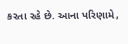કરતા રહે છે. આના પરિણામે,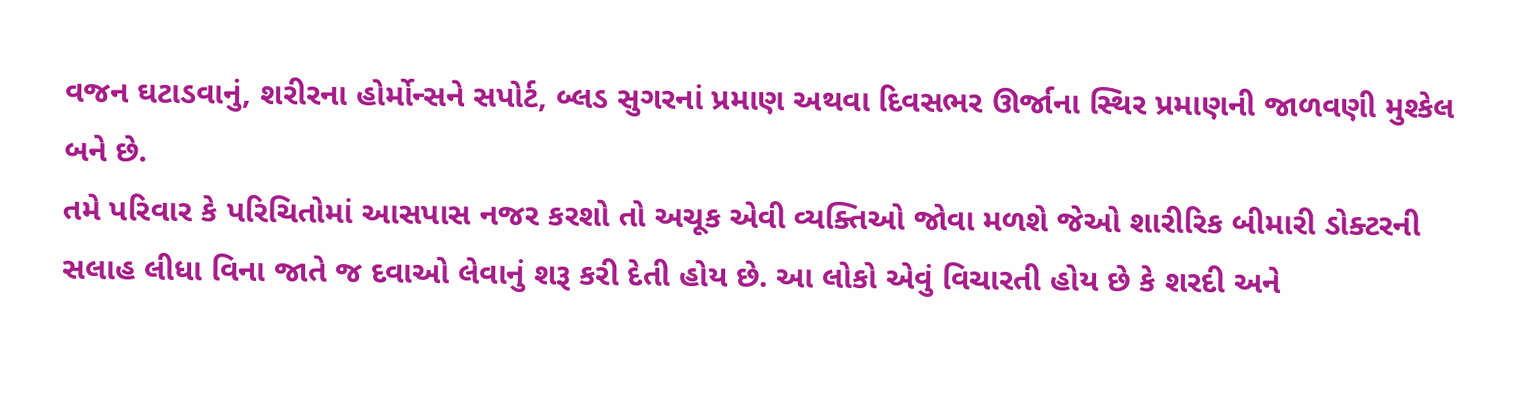વજન ઘટાડવાનું, શરીરના હોર્મોન્સને સપોર્ટ, બ્લડ સુગરનાં પ્રમાણ અથવા દિવસભર ઊર્જાના સ્થિર પ્રમાણની જાળવણી મુશ્કેલ બને છે.
તમે પરિવાર કે પરિચિતોમાં આસપાસ નજર કરશો તો અચૂક એવી વ્યક્તિઓ જોવા મળશે જેઓ શારીરિક બીમારી ડોક્ટરની સલાહ લીધા વિના જાતે જ દવાઓ લેવાનું શરૂ કરી દેતી હોય છે. આ લોકો એવું વિચારતી હોય છે કે શરદી અને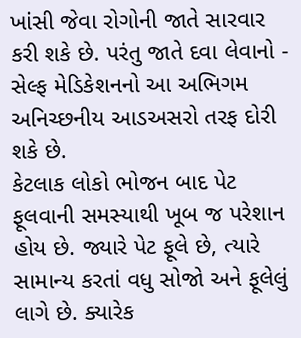ખાંસી જેવા રોગોની જાતે સારવાર કરી શકે છે. પરંતુ જાતે દવા લેવાનો - સેલ્ફ મેડિકેશનનો આ અભિગમ અનિચ્છનીય આડઅસરો તરફ દોરી શકે છે.
કેટલાક લોકો ભોજન બાદ પેટ ફૂલવાની સમસ્યાથી ખૂબ જ પરેશાન હોય છે. જ્યારે પેટ ફૂલે છે, ત્યારે સામાન્ય કરતાં વધુ સોજો અને ફૂલેલું લાગે છે. ક્યારેક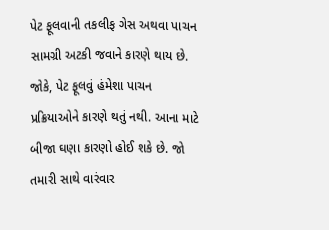પેટ ફૂલવાની તકલીફ ગેસ અથવા પાચન સામગ્રી અટકી જવાને કારણે થાય છે. જોકે, પેટ ફૂલવું હંમેશા પાચન પ્રક્રિયાઓને કારણે થતું નથી. આના માટે બીજા ઘણા કારણો હોઈ શકે છે. જો તમારી સાથે વારંવાર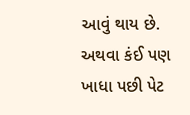આવું થાય છે. અથવા કંઈ પણ ખાધા પછી પેટ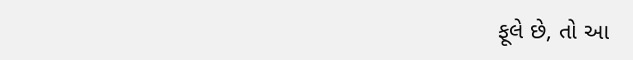ફૂલે છે, તો આ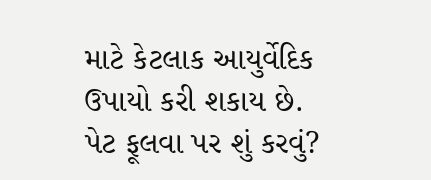માટે કેટલાક આયુર્વેદિક ઉપાયો કરી શકાય છે.
પેટ ફૂલવા પર શું કરવું?